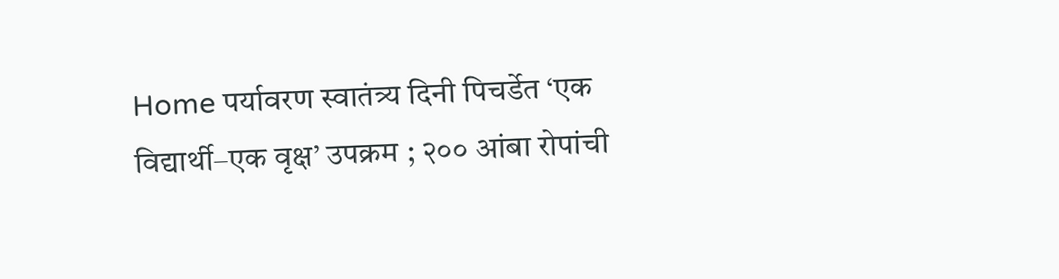Home पर्यावरण स्वातंत्र्य दिनी पिचर्डेत ‘एक विद्यार्थी–एक वृक्ष’ उपक्रम ; २०० आंबा रोपांची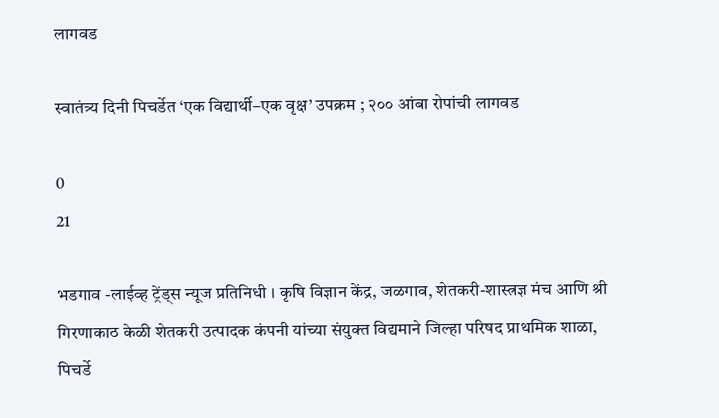लागवड

स्वातंत्र्य दिनी पिचर्डेत ‘एक विद्यार्थी–एक वृक्ष’ उपक्रम ; २०० आंबा रोपांची लागवड

0
21

भडगाव -लाईव्ह ट्रेंड्स न्यूज प्रतिनिधी । कृषि विज्ञान केंद्र, जळगाव, शेतकरी-शास्त्रज्ञ मंच आणि श्री गिरणाकाठ केळी शेतकरी उत्पादक कंपनी यांच्या संयुक्त विद्यमाने जिल्हा परिषद प्राथमिक शाळा, पिचर्डे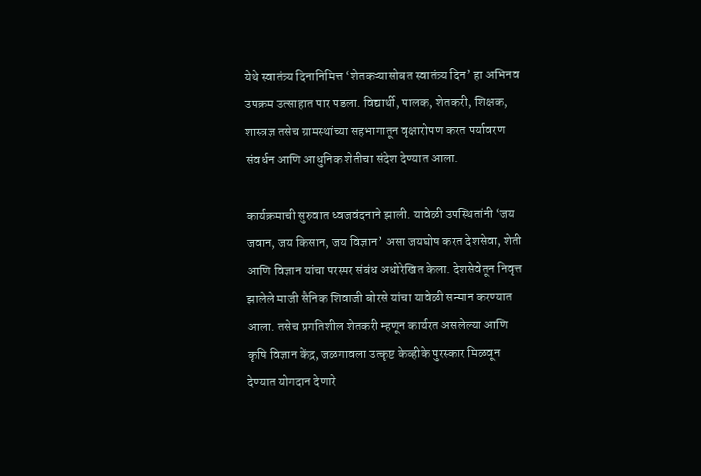येथे स्वातंत्र्य दिनानिमित्त ‘शेतकऱ्यासोबत स्वातंत्र्य दिन’ हा अभिनव उपक्रम उत्साहात पार पडला. विद्यार्थी, पालक, शेतकरी, शिक्षक, शास्त्रज्ञ तसेच ग्रामस्थांच्या सहभागातून वृक्षारोपण करत पर्यावरण संवर्धन आणि आधुनिक शेतीचा संदेश देण्यात आला.

कार्यक्रमाची सुरुवात ध्वजवंदनाने झाली. यावेळी उपस्थितांनी ‘जय जवान, जय किसान, जय विज्ञान’ असा जयघोष करत देशसेवा, शेती आणि विज्ञान यांचा परस्पर संबंध अधोरेखित केला. देशसेवेतून निवृत्त झालेले माजी सैनिक शिवाजी बोरसे यांचा यावेळी सन्मान करण्यात आला. तसेच प्रगतिशील शेतकरी म्हणून कार्यरत असलेल्या आणि कृषि विज्ञान केंद्र, जळगावला उत्कृष्ट केव्हीके पुरस्कार मिळवून देण्यात योगदान देणारे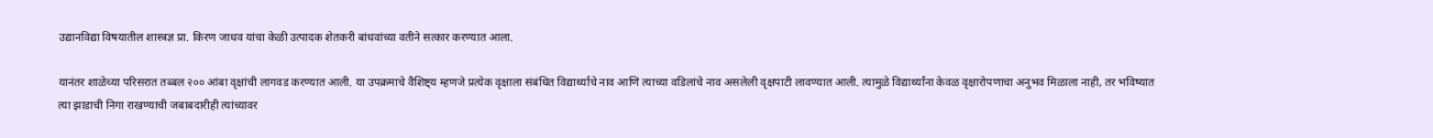उद्यानविद्या विषयातील शास्त्रज्ञ प्रा. किरण जाधव यांचा केळी उत्पादक शेतकरी बांधवांच्या वतीने सत्कार करण्यात आला.

यानंतर शाळेच्या परिसरात तब्बल २०० आंबा वृक्षांची लागवड करण्यात आली. या उपक्रमाचे वैशिष्ट्य म्हणजे प्रत्येक वृक्षाला संबंधित विद्यार्थ्याचे नाव आणि त्याच्या वडिलांचे नाव असलेली वृक्षपाटी लावण्यात आली. त्यामुळे विद्यार्थ्यांना केवळ वृक्षारोपणाचा अनुभव मिळाला नाही, तर भविष्यात त्या झाडाची निगा राखण्याची जबाबदारीही त्यांच्यावर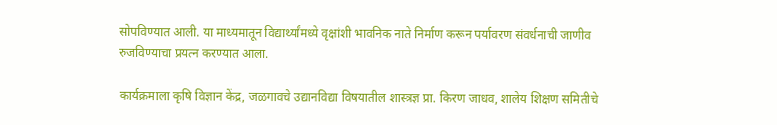सोपविण्यात आली. या माध्यमातून विद्यार्थ्यांमध्ये वृक्षांशी भावनिक नाते निर्माण करून पर्यावरण संवर्धनाची जाणीव रुजविण्याचा प्रयत्न करण्यात आला.

कार्यक्रमाला कृषि विज्ञान केंद्र, जळगावचे उद्यानविद्या विषयातील शास्त्रज्ञ प्रा. किरण जाधव, शालेय शिक्षण समितीचे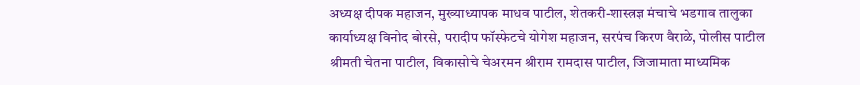अध्यक्ष दीपक महाजन, मुख्याध्यापक माधव पाटील, शेतकरी-शास्त्रज्ञ मंचाचे भडगाव तालुका कार्याध्यक्ष विनोद बोरसे, परादीप फॉस्फेटचे योगेश महाजन, सरपंच किरण वैराळे, पोलीस पाटील श्रीमती चेतना पाटील, विकासोचे चेअरमन श्रीराम रामदास पाटील, जिजामाता माध्यमिक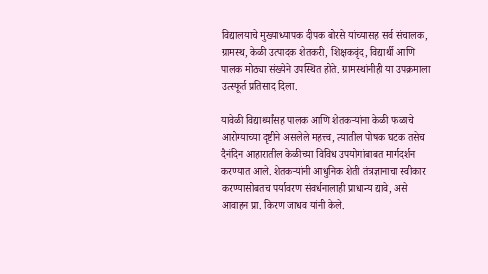विद्यालयाचे मुख्याध्यापक दीपक बोरसे यांच्यासह सर्व संचालक, ग्रामस्थ, केळी उत्पादक शेतकरी, शिक्षकवृंद, विद्यार्थी आणि पालक मोठ्या संख्येने उपस्थित होते. ग्रामस्थांनीही या उपक्रमाला उत्स्फूर्त प्रतिसाद दिला.

यावेळी विद्यार्थ्यांसह पालक आणि शेतकऱ्यांना केळी फळाचे आरोग्याच्या दृष्टीने असलेले महत्त्व, त्यातील पोषक घटक तसेच दैनंदिन आहारातील केळीच्या विविध उपयोगांबाबत मार्गदर्शन करण्यात आले. शेतकऱ्यांनी आधुनिक शेती तंत्रज्ञानाचा स्वीकार करण्यासोबतच पर्यावरण संवर्धनालाही प्राधान्य द्यावे, असे आवाहन प्रा. किरण जाधव यांनी केले.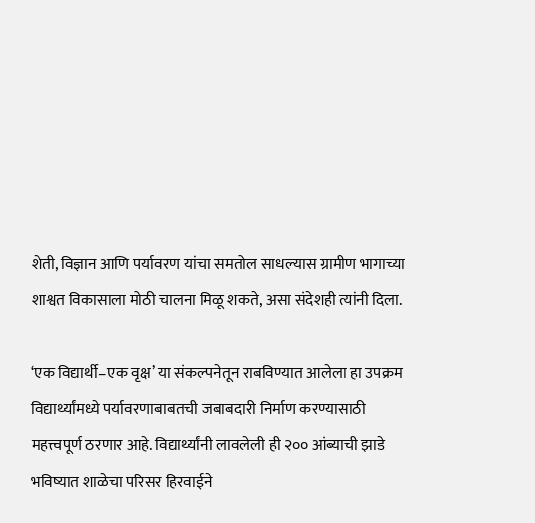शेती, विज्ञान आणि पर्यावरण यांचा समतोल साधल्यास ग्रामीण भागाच्या शाश्वत विकासाला मोठी चालना मिळू शकते, असा संदेशही त्यांनी दिला.

‘एक विद्यार्थी–एक वृक्ष’ या संकल्पनेतून राबविण्यात आलेला हा उपक्रम विद्यार्थ्यांमध्ये पर्यावरणाबाबतची जबाबदारी निर्माण करण्यासाठी महत्त्वपूर्ण ठरणार आहे. विद्यार्थ्यांनी लावलेली ही २०० आंब्याची झाडे भविष्यात शाळेचा परिसर हिरवाईने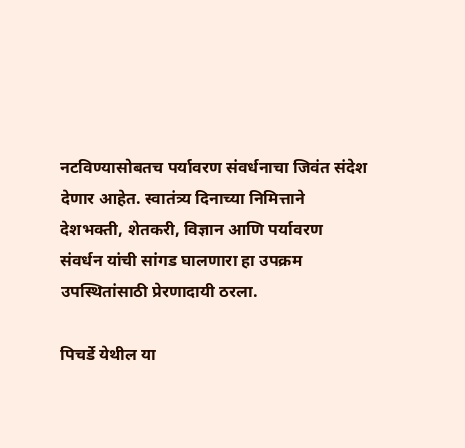नटविण्यासोबतच पर्यावरण संवर्धनाचा जिवंत संदेश देणार आहेत. स्वातंत्र्य दिनाच्या निमित्ताने देशभक्ती, शेतकरी, विज्ञान आणि पर्यावरण संवर्धन यांची सांगड घालणारा हा उपक्रम उपस्थितांसाठी प्रेरणादायी ठरला.

पिचर्डे येथील या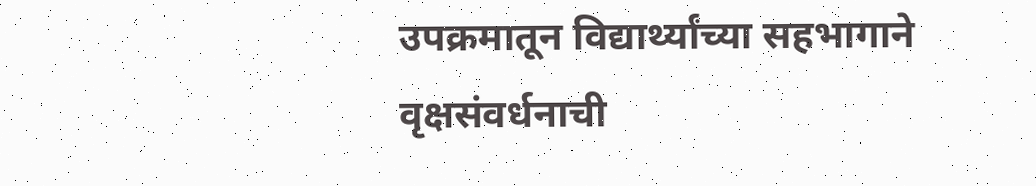उपक्रमातून विद्यार्थ्यांच्या सहभागाने वृक्षसंवर्धनाची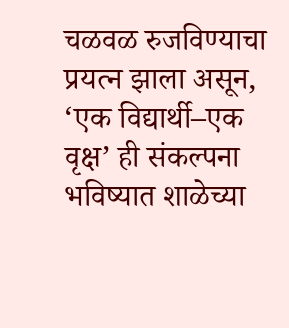चळवळ रुजविण्याचा प्रयत्न झाला असून, ‘एक विद्यार्थी–एक वृक्ष’ ही संकल्पना भविष्यात शाळेच्या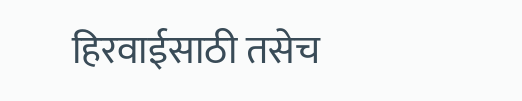हिरवाईसाठी तसेच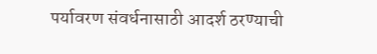पर्यावरण संवर्धनासाठी आदर्श ठरण्याची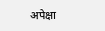अपेक्षा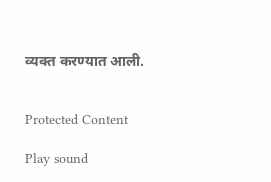व्यक्त करण्यात आली.


Protected Content

Play sound